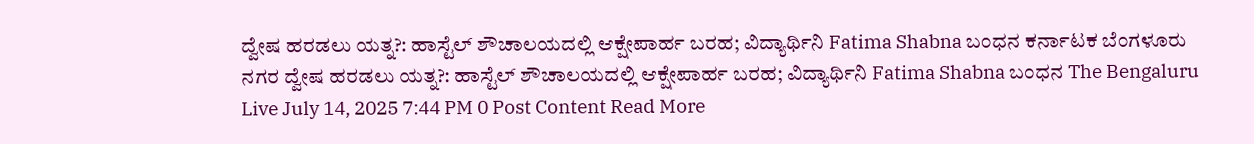ದ್ವೇಷ ಹರಡಲು ಯತ್ನ?: ಹಾಸ್ಟೆಲ್ ಶೌಚಾಲಯದಲ್ಲಿ ಆಕ್ಷೇಪಾರ್ಹ ಬರಹ; ವಿದ್ಯಾರ್ಥಿನಿ Fatima Shabna ಬಂಧನ ಕರ್ನಾಟಕ ಬೆಂಗಳೂರು ನಗರ ದ್ವೇಷ ಹರಡಲು ಯತ್ನ?: ಹಾಸ್ಟೆಲ್ ಶೌಚಾಲಯದಲ್ಲಿ ಆಕ್ಷೇಪಾರ್ಹ ಬರಹ; ವಿದ್ಯಾರ್ಥಿನಿ Fatima Shabna ಬಂಧನ The Bengaluru Live July 14, 2025 7:44 PM 0 Post Content Read More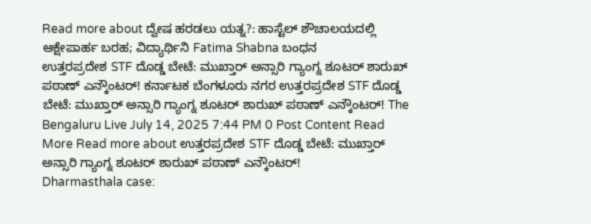Read more about ದ್ವೇಷ ಹರಡಲು ಯತ್ನ?: ಹಾಸ್ಟೆಲ್ ಶೌಚಾಲಯದಲ್ಲಿ ಆಕ್ಷೇಪಾರ್ಹ ಬರಹ; ವಿದ್ಯಾರ್ಥಿನಿ Fatima Shabna ಬಂಧನ
ಉತ್ತರಪ್ರದೇಶ STF ದೊಡ್ಡ ಬೇಟೆ: ಮುಖ್ತಾರ್ ಅನ್ಸಾರಿ ಗ್ಯಾಂಗ್ನ ಶೂಟರ್ ಶಾರುಖ್ ಪಠಾಣ್ ಎನ್ಕೌಂಟರ್! ಕರ್ನಾಟಕ ಬೆಂಗಳೂರು ನಗರ ಉತ್ತರಪ್ರದೇಶ STF ದೊಡ್ಡ ಬೇಟೆ: ಮುಖ್ತಾರ್ ಅನ್ಸಾರಿ ಗ್ಯಾಂಗ್ನ ಶೂಟರ್ ಶಾರುಖ್ ಪಠಾಣ್ ಎನ್ಕೌಂಟರ್! The Bengaluru Live July 14, 2025 7:44 PM 0 Post Content Read More Read more about ಉತ್ತರಪ್ರದೇಶ STF ದೊಡ್ಡ ಬೇಟೆ: ಮುಖ್ತಾರ್ ಅನ್ಸಾರಿ ಗ್ಯಾಂಗ್ನ ಶೂಟರ್ ಶಾರುಖ್ ಪಠಾಣ್ ಎನ್ಕೌಂಟರ್!
Dharmasthala case: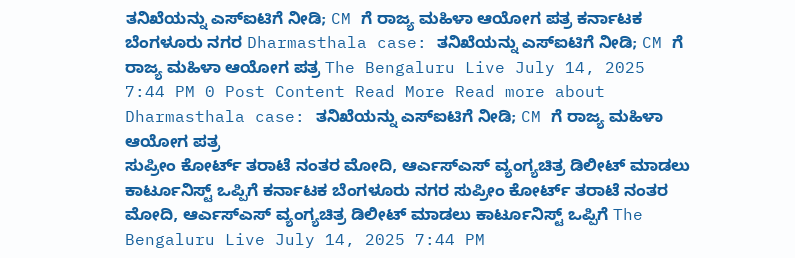ತನಿಖೆಯನ್ನು ಎಸ್ಐಟಿಗೆ ನೀಡಿ; CM ಗೆ ರಾಜ್ಯ ಮಹಿಳಾ ಆಯೋಗ ಪತ್ರ ಕರ್ನಾಟಕ ಬೆಂಗಳೂರು ನಗರ Dharmasthala case: ತನಿಖೆಯನ್ನು ಎಸ್ಐಟಿಗೆ ನೀಡಿ; CM ಗೆ ರಾಜ್ಯ ಮಹಿಳಾ ಆಯೋಗ ಪತ್ರ The Bengaluru Live July 14, 2025 7:44 PM 0 Post Content Read More Read more about Dharmasthala case: ತನಿಖೆಯನ್ನು ಎಸ್ಐಟಿಗೆ ನೀಡಿ; CM ಗೆ ರಾಜ್ಯ ಮಹಿಳಾ ಆಯೋಗ ಪತ್ರ
ಸುಪ್ರೀಂ ಕೋರ್ಟ್ ತರಾಟೆ ನಂತರ ಮೋದಿ, ಆರ್ಎಸ್ಎಸ್ ವ್ಯಂಗ್ಯಚಿತ್ರ ಡಿಲೀಟ್ ಮಾಡಲು ಕಾರ್ಟೂನಿಸ್ಟ್ ಒಪ್ಪಿಗೆ ಕರ್ನಾಟಕ ಬೆಂಗಳೂರು ನಗರ ಸುಪ್ರೀಂ ಕೋರ್ಟ್ ತರಾಟೆ ನಂತರ ಮೋದಿ, ಆರ್ಎಸ್ಎಸ್ ವ್ಯಂಗ್ಯಚಿತ್ರ ಡಿಲೀಟ್ ಮಾಡಲು ಕಾರ್ಟೂನಿಸ್ಟ್ ಒಪ್ಪಿಗೆ The Bengaluru Live July 14, 2025 7:44 PM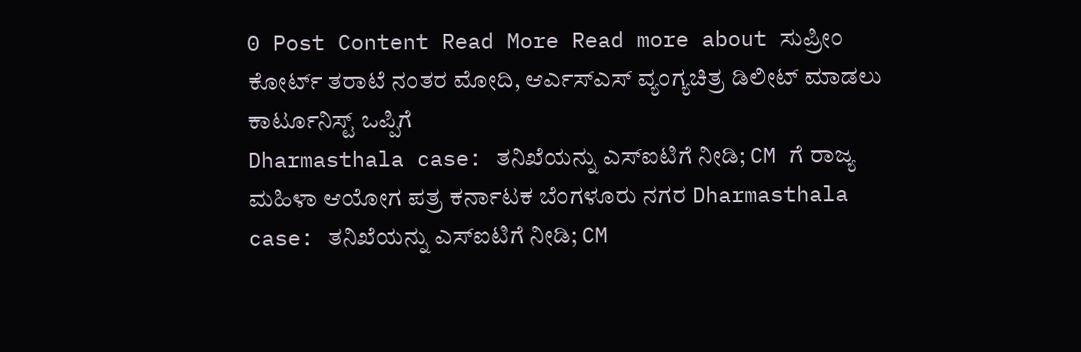0 Post Content Read More Read more about ಸುಪ್ರೀಂ ಕೋರ್ಟ್ ತರಾಟೆ ನಂತರ ಮೋದಿ, ಆರ್ಎಸ್ಎಸ್ ವ್ಯಂಗ್ಯಚಿತ್ರ ಡಿಲೀಟ್ ಮಾಡಲು ಕಾರ್ಟೂನಿಸ್ಟ್ ಒಪ್ಪಿಗೆ
Dharmasthala case: ತನಿಖೆಯನ್ನು ಎಸ್ಐಟಿಗೆ ನೀಡಿ; CM ಗೆ ರಾಜ್ಯ ಮಹಿಳಾ ಆಯೋಗ ಪತ್ರ ಕರ್ನಾಟಕ ಬೆಂಗಳೂರು ನಗರ Dharmasthala case: ತನಿಖೆಯನ್ನು ಎಸ್ಐಟಿಗೆ ನೀಡಿ; CM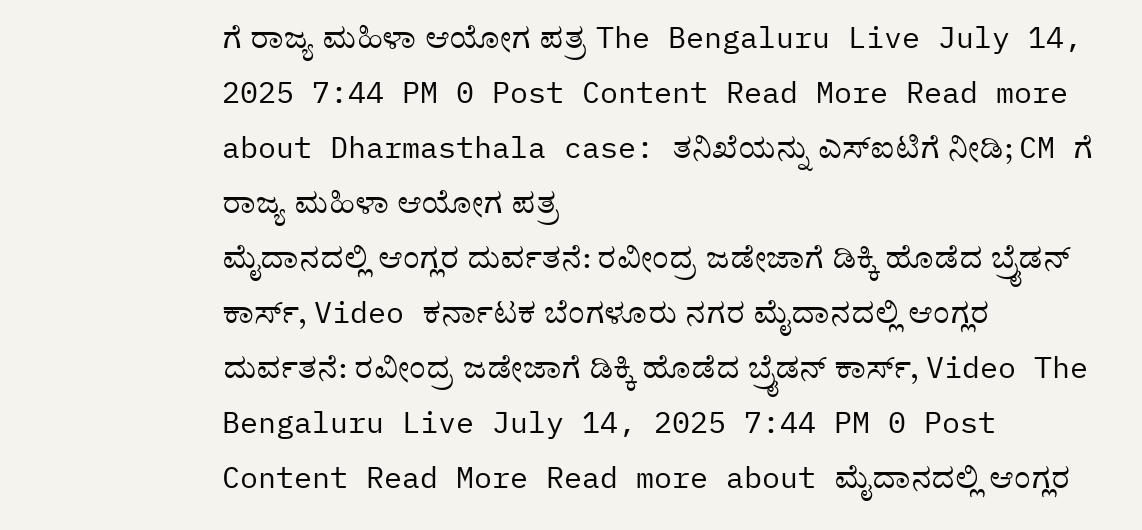ಗೆ ರಾಜ್ಯ ಮಹಿಳಾ ಆಯೋಗ ಪತ್ರ The Bengaluru Live July 14, 2025 7:44 PM 0 Post Content Read More Read more about Dharmasthala case: ತನಿಖೆಯನ್ನು ಎಸ್ಐಟಿಗೆ ನೀಡಿ; CM ಗೆ ರಾಜ್ಯ ಮಹಿಳಾ ಆಯೋಗ ಪತ್ರ
ಮೈದಾನದಲ್ಲಿ ಆಂಗ್ಲರ ದುರ್ವತನೆ: ರವೀಂದ್ರ ಜಡೇಜಾಗೆ ಡಿಕ್ಕಿ ಹೊಡೆದ ಬ್ರೈಡನ್ ಕಾರ್ಸ್, Video ಕರ್ನಾಟಕ ಬೆಂಗಳೂರು ನಗರ ಮೈದಾನದಲ್ಲಿ ಆಂಗ್ಲರ ದುರ್ವತನೆ: ರವೀಂದ್ರ ಜಡೇಜಾಗೆ ಡಿಕ್ಕಿ ಹೊಡೆದ ಬ್ರೈಡನ್ ಕಾರ್ಸ್, Video The Bengaluru Live July 14, 2025 7:44 PM 0 Post Content Read More Read more about ಮೈದಾನದಲ್ಲಿ ಆಂಗ್ಲರ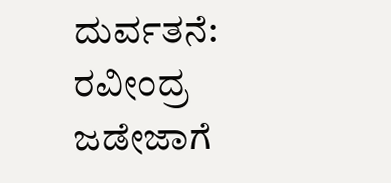ದುರ್ವತನೆ: ರವೀಂದ್ರ ಜಡೇಜಾಗೆ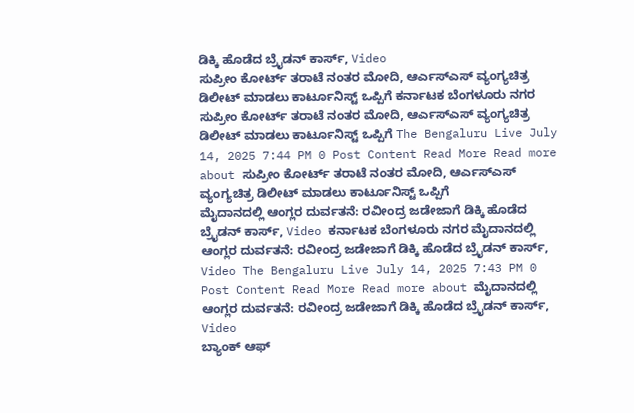ಡಿಕ್ಕಿ ಹೊಡೆದ ಬ್ರೈಡನ್ ಕಾರ್ಸ್, Video
ಸುಪ್ರೀಂ ಕೋರ್ಟ್ ತರಾಟೆ ನಂತರ ಮೋದಿ, ಆರ್ಎಸ್ಎಸ್ ವ್ಯಂಗ್ಯಚಿತ್ರ ಡಿಲೀಟ್ ಮಾಡಲು ಕಾರ್ಟೂನಿಸ್ಟ್ ಒಪ್ಪಿಗೆ ಕರ್ನಾಟಕ ಬೆಂಗಳೂರು ನಗರ ಸುಪ್ರೀಂ ಕೋರ್ಟ್ ತರಾಟೆ ನಂತರ ಮೋದಿ, ಆರ್ಎಸ್ಎಸ್ ವ್ಯಂಗ್ಯಚಿತ್ರ ಡಿಲೀಟ್ ಮಾಡಲು ಕಾರ್ಟೂನಿಸ್ಟ್ ಒಪ್ಪಿಗೆ The Bengaluru Live July 14, 2025 7:44 PM 0 Post Content Read More Read more about ಸುಪ್ರೀಂ ಕೋರ್ಟ್ ತರಾಟೆ ನಂತರ ಮೋದಿ, ಆರ್ಎಸ್ಎಸ್ ವ್ಯಂಗ್ಯಚಿತ್ರ ಡಿಲೀಟ್ ಮಾಡಲು ಕಾರ್ಟೂನಿಸ್ಟ್ ಒಪ್ಪಿಗೆ
ಮೈದಾನದಲ್ಲಿ ಆಂಗ್ಲರ ದುರ್ವತನೆ: ರವೀಂದ್ರ ಜಡೇಜಾಗೆ ಡಿಕ್ಕಿ ಹೊಡೆದ ಬ್ರೈಡನ್ ಕಾರ್ಸ್, Video ಕರ್ನಾಟಕ ಬೆಂಗಳೂರು ನಗರ ಮೈದಾನದಲ್ಲಿ ಆಂಗ್ಲರ ದುರ್ವತನೆ: ರವೀಂದ್ರ ಜಡೇಜಾಗೆ ಡಿಕ್ಕಿ ಹೊಡೆದ ಬ್ರೈಡನ್ ಕಾರ್ಸ್, Video The Bengaluru Live July 14, 2025 7:43 PM 0 Post Content Read More Read more about ಮೈದಾನದಲ್ಲಿ ಆಂಗ್ಲರ ದುರ್ವತನೆ: ರವೀಂದ್ರ ಜಡೇಜಾಗೆ ಡಿಕ್ಕಿ ಹೊಡೆದ ಬ್ರೈಡನ್ ಕಾರ್ಸ್, Video
ಬ್ಯಾಂಕ್ ಆಫ್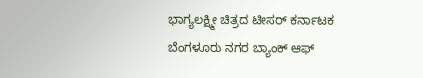ಭಾಗ್ಯಲಕ್ಷ್ಮೀ ಚಿತ್ರದ ಟೀಸರ್ ಕರ್ನಾಟಕ ಬೆಂಗಳೂರು ನಗರ ಬ್ಯಾಂಕ್ ಆಫ್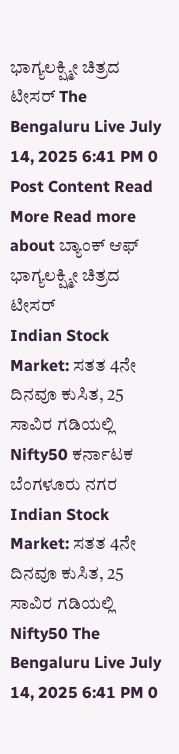ಭಾಗ್ಯಲಕ್ಷ್ಮೀ ಚಿತ್ರದ ಟೀಸರ್ The Bengaluru Live July 14, 2025 6:41 PM 0 Post Content Read More Read more about ಬ್ಯಾಂಕ್ ಆಫ್ ಭಾಗ್ಯಲಕ್ಷ್ಮೀ ಚಿತ್ರದ ಟೀಸರ್
Indian Stock Market: ಸತತ 4ನೇ ದಿನವೂ ಕುಸಿತ, 25 ಸಾವಿರ ಗಡಿಯಲ್ಲಿ Nifty50 ಕರ್ನಾಟಕ ಬೆಂಗಳೂರು ನಗರ Indian Stock Market: ಸತತ 4ನೇ ದಿನವೂ ಕುಸಿತ, 25 ಸಾವಿರ ಗಡಿಯಲ್ಲಿ Nifty50 The Bengaluru Live July 14, 2025 6:41 PM 0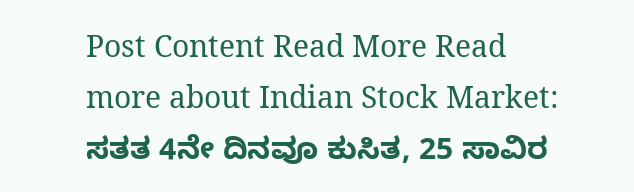Post Content Read More Read more about Indian Stock Market: ಸತತ 4ನೇ ದಿನವೂ ಕುಸಿತ, 25 ಸಾವಿರ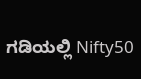ಗಡಿಯಲ್ಲಿ Nifty50